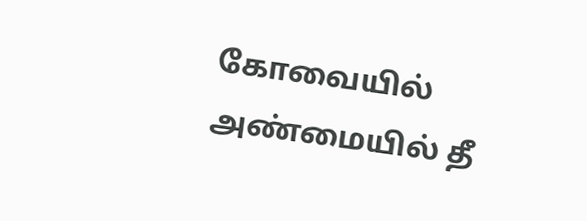கோவையில் அண்மையில் தீ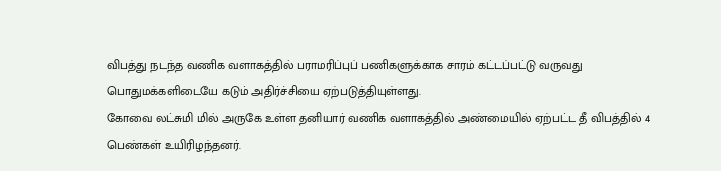விபத்து நடந்த வணிக வளாகத்தில் பராமரிப்புப் பணிகளுக்காக சாரம் கட்டப்பட்டு வருவது பொதுமக்களிடையே கடும் அதிர்ச்சியை ஏற்படுத்தியுள்ளது.
கோவை லட்சுமி மில் அருகே உள்ள தனியார் வணிக வளாகத்தில் அண்மையில் ஏற்பட்ட தீ விபத்தில் 4 பெண்கள் உயிரிழந்தனர்.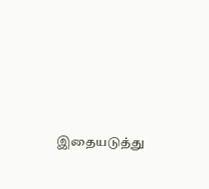இதையடுத்து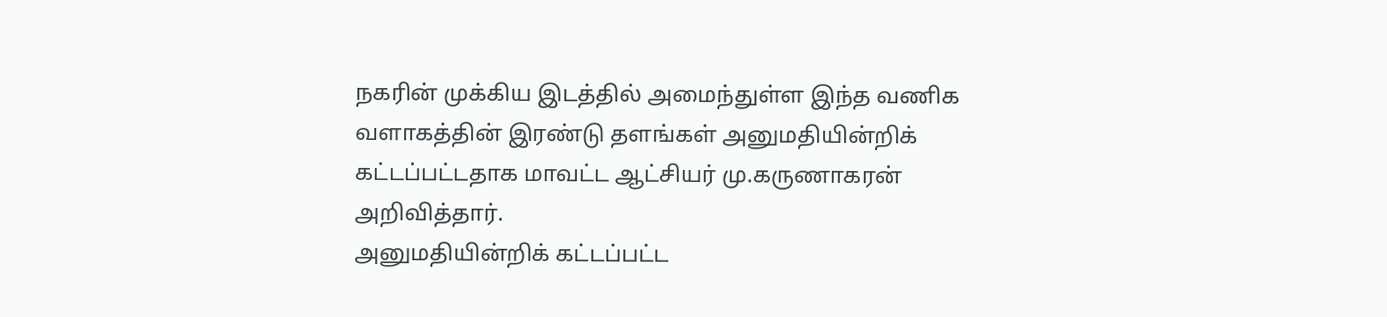நகரின் முக்கிய இடத்தில் அமைந்துள்ள இந்த வணிக வளாகத்தின் இரண்டு தளங்கள் அனுமதியின்றிக் கட்டப்பட்டதாக மாவட்ட ஆட்சியர் மு.கருணாகரன் அறிவித்தார்.
அனுமதியின்றிக் கட்டப்பட்ட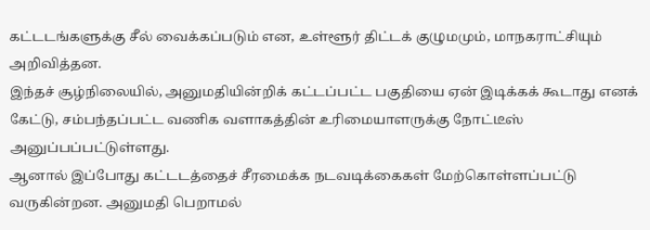கட்டடங்களுக்கு சீல் வைக்கப்படும் என, உள்ளூர் திட்டக் குழுமமும், மாநகராட்சியும் அறிவித்தன.
இந்தச் சூழ்நிலையில், அனுமதியின்றிக் கட்டப்பட்ட பகுதியை ஏன் இடிக்கக் கூடாது எனக் கேட்டு, சம்பந்தப்பட்ட வணிக வளாகத்தின் உரிமையாளருக்கு நோட்டீஸ் அனுப்பப்பட்டுள்ளது.
ஆனால் இப்போது கட்டடத்தைச் சீரமைக்க நடவடிக்கைகள் மேற்கொள்ளப்பட்டு வருகின்றன. அனுமதி பெறாமல்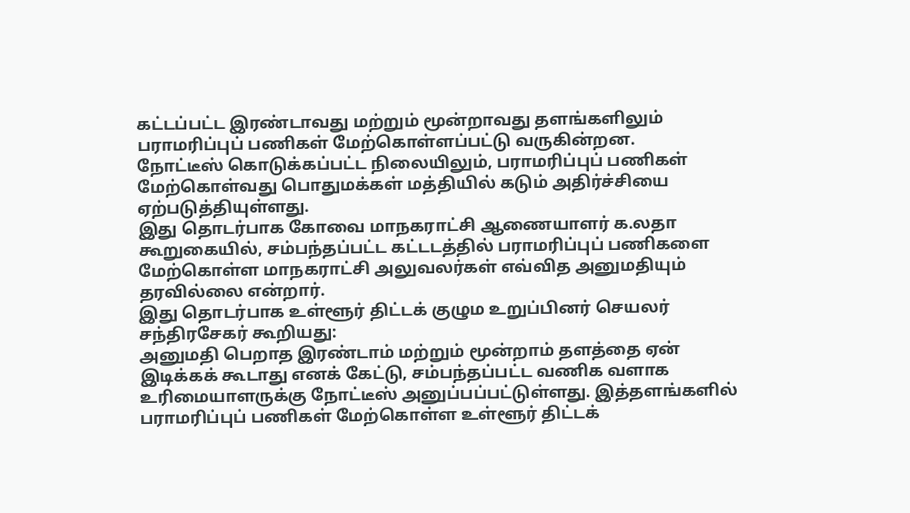கட்டப்பட்ட இரண்டாவது மற்றும் மூன்றாவது தளங்களிலும் பராமரிப்புப் பணிகள் மேற்கொள்ளப்பட்டு வருகின்றன.
நோட்டீஸ் கொடுக்கப்பட்ட நிலையிலும், பராமரிப்புப் பணிகள் மேற்கொள்வது பொதுமக்கள் மத்தியில் கடும் அதிர்ச்சியை ஏற்படுத்தியுள்ளது.
இது தொடர்பாக கோவை மாநகராட்சி ஆணையாளர் க.லதா கூறுகையில், சம்பந்தப்பட்ட கட்டடத்தில் பராமரிப்புப் பணிகளை மேற்கொள்ள மாநகராட்சி அலுவலர்கள் எவ்வித அனுமதியும் தரவில்லை என்றார்.
இது தொடர்பாக உள்ளூர் திட்டக் குழும உறுப்பினர் செயலர் சந்திரசேகர் கூறியது:
அனுமதி பெறாத இரண்டாம் மற்றும் மூன்றாம் தளத்தை ஏன் இடிக்கக் கூடாது எனக் கேட்டு, சம்பந்தப்பட்ட வணிக வளாக உரிமையாளருக்கு நோட்டீஸ் அனுப்பப்பட்டுள்ளது. இத்தளங்களில் பராமரிப்புப் பணிகள் மேற்கொள்ள உள்ளூர் திட்டக்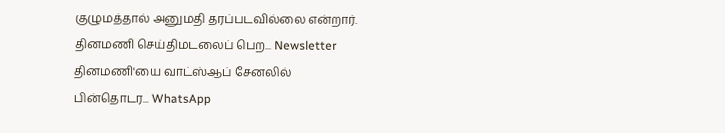குழுமத்தால் அனுமதி தரப்படவில்லை என்றார்.
தினமணி செய்திமடலைப் பெற... Newsletter
தினமணி'யை வாட்ஸ்ஆப் சேனலில் பின்தொடர... WhatsApp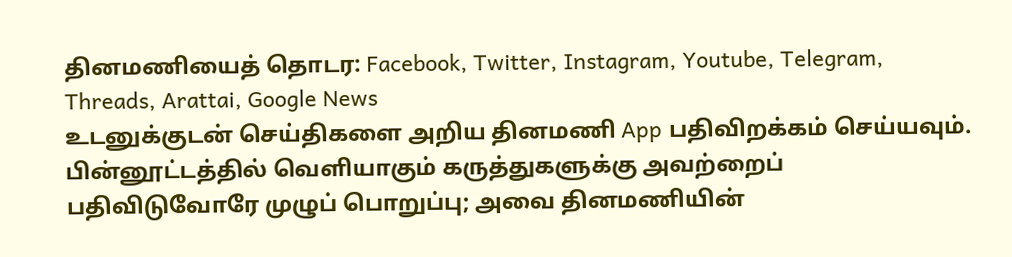தினமணியைத் தொடர: Facebook, Twitter, Instagram, Youtube, Telegram, Threads, Arattai, Google News
உடனுக்குடன் செய்திகளை அறிய தினமணி App பதிவிறக்கம் செய்யவும்.
பின்னூட்டத்தில் வெளியாகும் கருத்துகளுக்கு அவற்றைப் பதிவிடுவோரே முழுப் பொறுப்பு; அவை தினமணியின்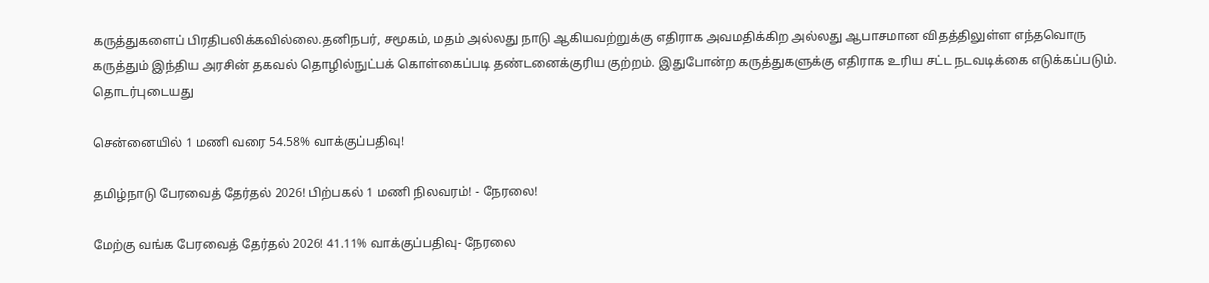கருத்துகளைப் பிரதிபலிக்கவில்லை.தனிநபர், சமூகம், மதம் அல்லது நாடு ஆகியவற்றுக்கு எதிராக அவமதிக்கிற அல்லது ஆபாசமான விதத்திலுள்ள எந்தவொரு கருத்தும் இந்திய அரசின் தகவல் தொழில்நுட்பக் கொள்கைப்படி தண்டனைக்குரிய குற்றம். இதுபோன்ற கருத்துகளுக்கு எதிராக உரிய சட்ட நடவடிக்கை எடுக்கப்படும்.
தொடர்புடையது

சென்னையில் 1 மணி வரை 54.58% வாக்குப்பதிவு!

தமிழ்நாடு பேரவைத் தேர்தல் 2026! பிற்பகல் 1 மணி நிலவரம்! - நேரலை!

மேற்கு வங்க பேரவைத் தேர்தல் 2026! 41.11% வாக்குப்பதிவு- நேரலை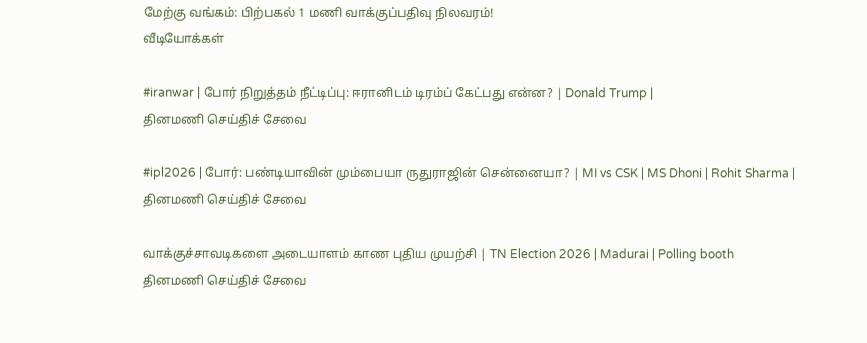மேற்கு வங்கம்: பிற்பகல் 1 மணி வாக்குப்பதிவு நிலவரம்!
வீடியோக்கள்

#iranwar | போர் நிறுத்தம் நீட்டிப்பு: ஈரானிடம் டிரம்ப் கேட்பது என்ன? | Donald Trump |
தினமணி செய்திச் சேவை

#ipl2026 | போர்: பண்டியாவின் மும்பையா ருதுராஜின் சென்னையா? | MI vs CSK | MS Dhoni | Rohit Sharma |
தினமணி செய்திச் சேவை

வாக்குச்சாவடிகளை அடையாளம் காண புதிய முயற்சி | TN Election 2026 | Madurai | Polling booth
தினமணி செய்திச் சேவை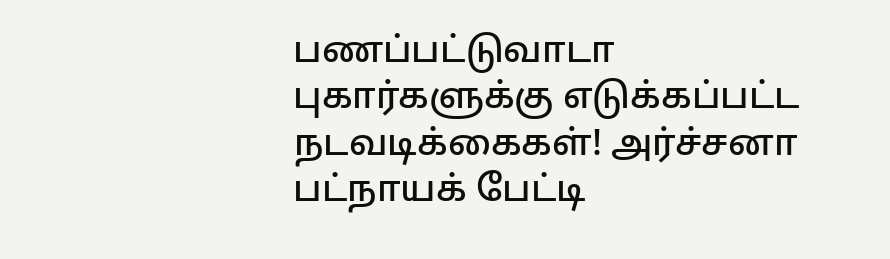பணப்பட்டுவாடா புகார்களுக்கு எடுக்கப்பட்ட நடவடிக்கைகள்! அர்ச்சனா பட்நாயக் பேட்டி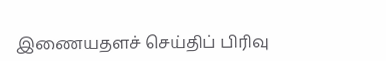இணையதளச் செய்திப் பிரிவு